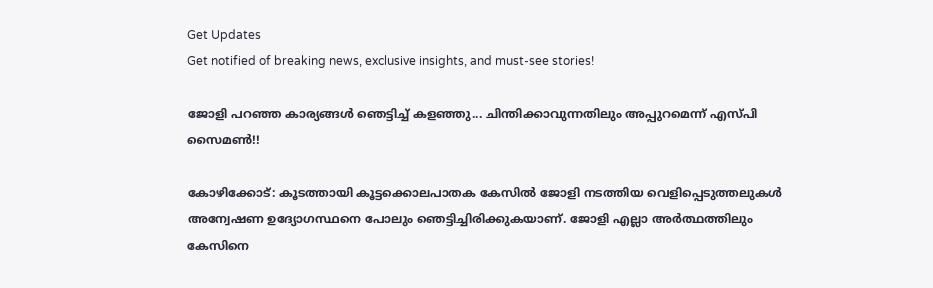Get Updates
Get notified of breaking news, exclusive insights, and must-see stories!

ജോളി പറഞ്ഞ കാര്യങ്ങള്‍ ഞെട്ടിച്ച് കളഞ്ഞു... ചിന്തിക്കാവുന്നതിലും അപ്പുറമെന്ന് എസ്പി സൈമണ്‍!!

കോഴിക്കോട്: കൂടത്തായി കൂട്ടക്കൊലപാതക കേസില്‍ ജോളി നടത്തിയ വെളിപ്പെടുത്തലുകള്‍ അന്വേഷണ ഉദ്യോഗസ്ഥനെ പോലും ഞെട്ടിച്ചിരിക്കുകയാണ്. ജോളി എല്ലാ അര്‍ത്ഥത്തിലും കേസിനെ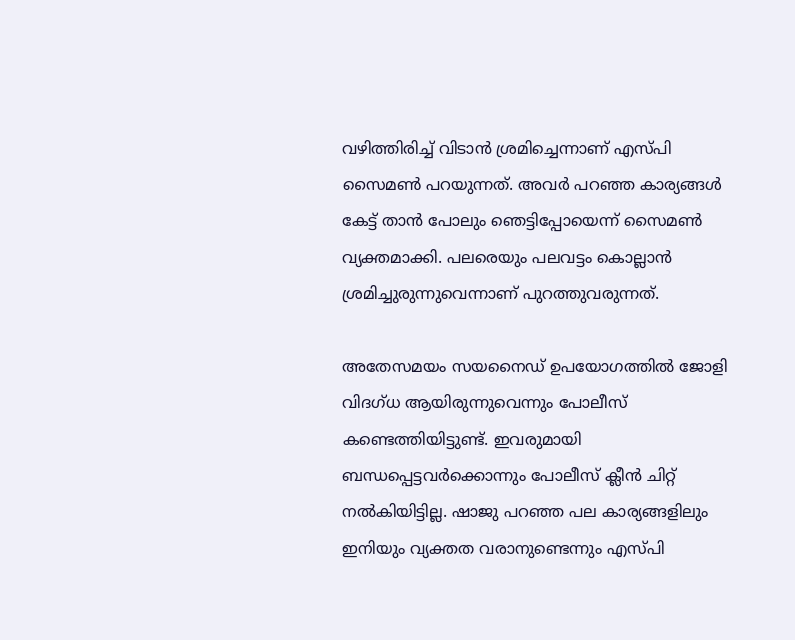വഴിത്തിരിച്ച് വിടാന്‍ ശ്രമിച്ചെന്നാണ് എസ്പി സൈമണ്‍ പറയുന്നത്. അവര്‍ പറഞ്ഞ കാര്യങ്ങള്‍ കേട്ട് താന്‍ പോലും ഞെട്ടിപ്പോയെന്ന് സൈമണ്‍ വ്യക്തമാക്കി. പലരെയും പലവട്ടം കൊല്ലാന്‍ ശ്രമിച്ചുരുന്നുവെന്നാണ് പുറത്തുവരുന്നത്.

അതേസമയം സയനൈഡ് ഉപയോഗത്തില്‍ ജോളി വിദഗ്ധ ആയിരുന്നുവെന്നും പോലീസ് കണ്ടെത്തിയിട്ടുണ്ട്. ഇവരുമായി ബന്ധപ്പെട്ടവര്‍ക്കൊന്നും പോലീസ് ക്ലീന്‍ ചിറ്റ് നല്‍കിയിട്ടില്ല. ഷാജു പറഞ്ഞ പല കാര്യങ്ങളിലും ഇനിയും വ്യക്തത വരാനുണ്ടെന്നും എസ്പി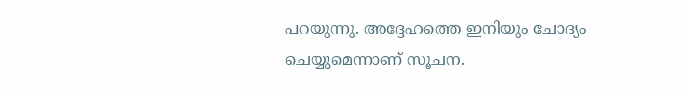പറയുന്നു. അദ്ദേഹത്തെ ഇനിയും ചോദ്യം ചെയ്യുമെന്നാണ് സൂചന.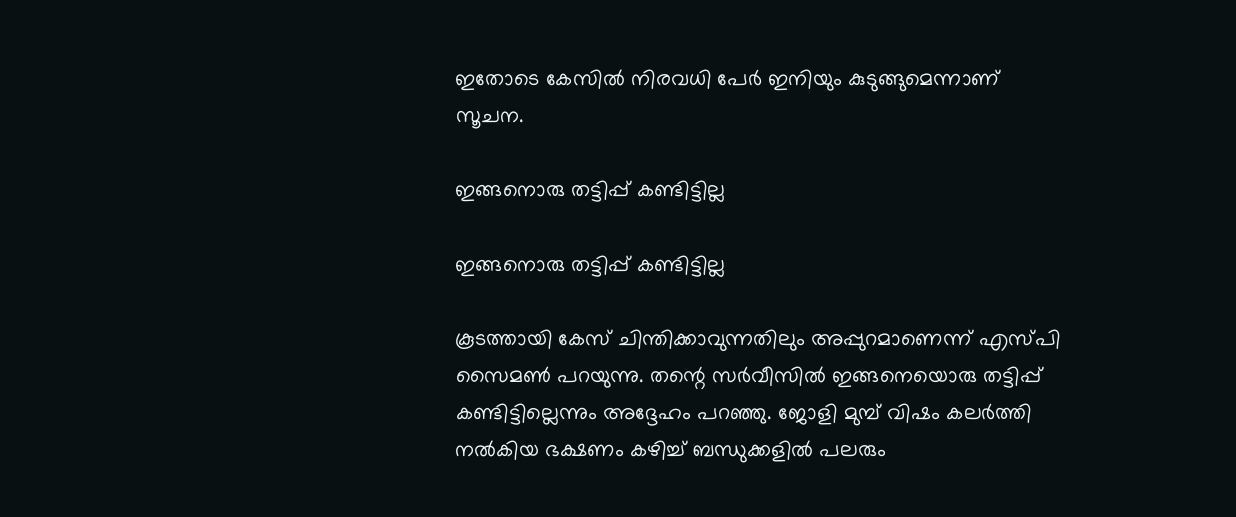ഇതോടെ കേസില്‍ നിരവധി പേര്‍ ഇനിയും കുടുങ്ങുമെന്നാണ് സൂചന.

ഇങ്ങനൊരു തട്ടിപ്പ് കണ്ടിട്ടില്ല

ഇങ്ങനൊരു തട്ടിപ്പ് കണ്ടിട്ടില്ല

കൂടത്തായി കേസ് ചിന്തിക്കാവുന്നതിലും അപ്പുറമാണെന്ന് എസ്പി സൈമണ്‍ പറയുന്നു. തന്റെ സര്‍വീസില്‍ ഇങ്ങനെയൊരു തട്ടിപ്പ് കണ്ടിട്ടില്ലെന്നും അദ്ദേഹം പറഞ്ഞു. ജോളി മുമ്പ് വിഷം കലര്‍ത്തി നല്‍കിയ ഭക്ഷണം കഴിച്ച് ബന്ധുക്കളില്‍ പലരും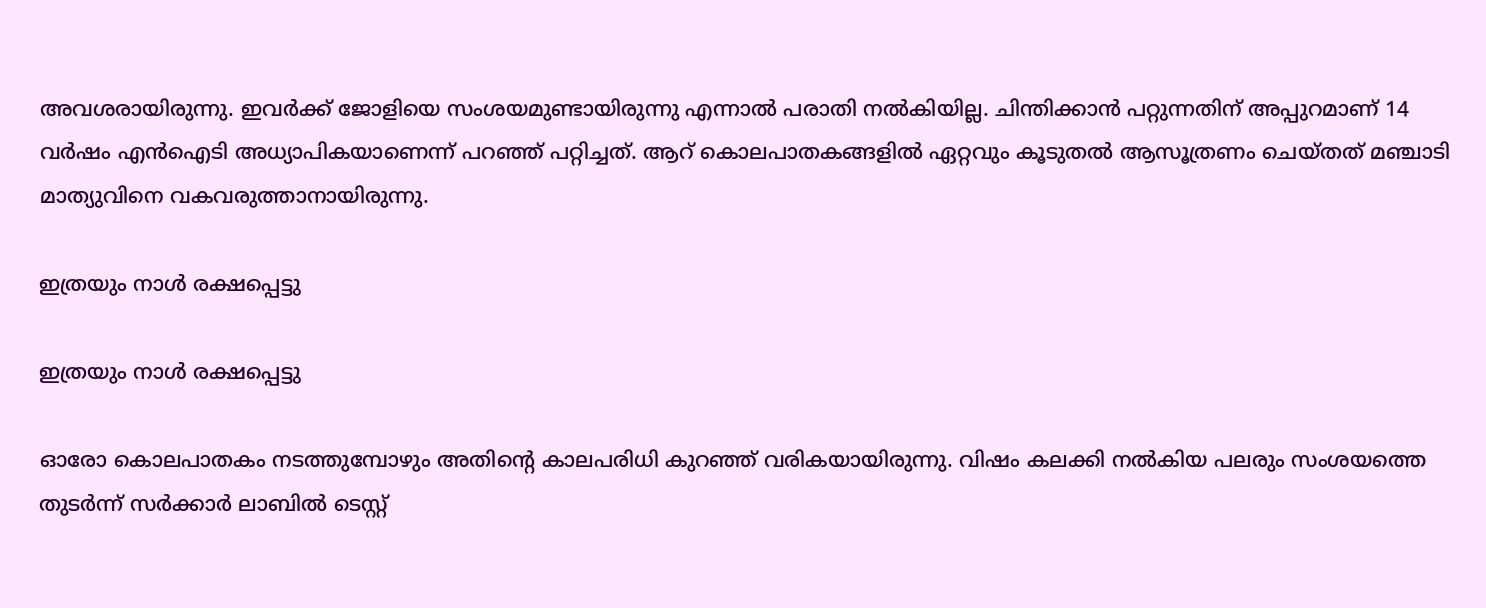അവശരായിരുന്നു. ഇവര്‍ക്ക് ജോളിയെ സംശയമുണ്ടായിരുന്നു എന്നാല്‍ പരാതി നല്‍കിയില്ല. ചിന്തിക്കാന്‍ പറ്റുന്നതിന് അപ്പുറമാണ് 14 വര്‍ഷം എന്‍ഐടി അധ്യാപികയാണെന്ന് പറഞ്ഞ് പറ്റിച്ചത്. ആറ് കൊലപാതകങ്ങളില്‍ ഏറ്റവും കൂടുതല്‍ ആസൂത്രണം ചെയ്തത് മഞ്ചാടി മാത്യുവിനെ വകവരുത്താനായിരുന്നു.

ഇത്രയും നാള്‍ രക്ഷപ്പെട്ടു

ഇത്രയും നാള്‍ രക്ഷപ്പെട്ടു

ഓരോ കൊലപാതകം നടത്തുമ്പോഴും അതിന്റെ കാലപരിധി കുറഞ്ഞ് വരികയായിരുന്നു. വിഷം കലക്കി നല്‍കിയ പലരും സംശയത്തെ തുടര്‍ന്ന് സര്‍ക്കാര്‍ ലാബില്‍ ടെസ്റ്റ്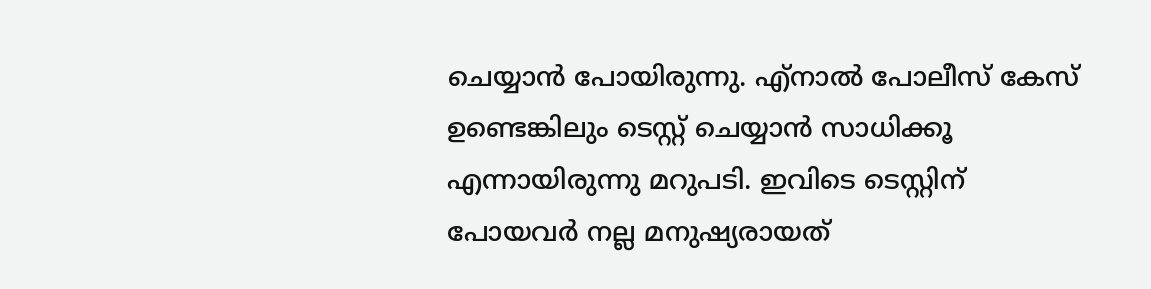ചെയ്യാന്‍ പോയിരുന്നു. എ്‌നാല്‍ പോലീസ് കേസ് ഉണ്ടെങ്കിലും ടെസ്റ്റ് ചെയ്യാന്‍ സാധിക്കൂ എന്നായിരുന്നു മറുപടി. ഇവിടെ ടെസ്റ്റിന് പോയവര്‍ നല്ല മനുഷ്യരായത്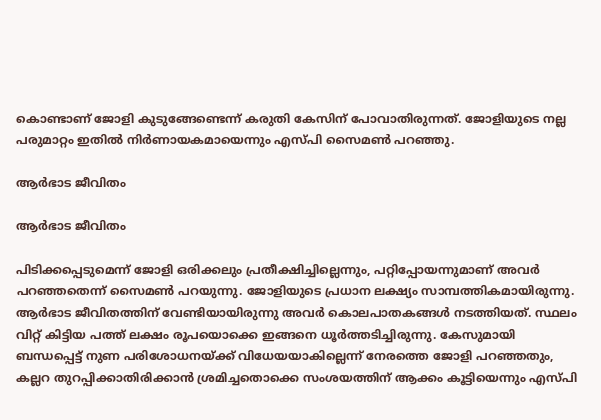കൊണ്ടാണ് ജോളി കുടുങ്ങേണ്ടെന്ന് കരുതി കേസിന് പോവാതിരുന്നത്. ജോളിയുടെ നല്ല പരുമാറ്റം ഇതില്‍ നിര്‍ണായകമായെന്നും എസ്പി സൈമണ്‍ പറഞ്ഞു.

ആര്‍ഭാട ജീവിതം

ആര്‍ഭാട ജീവിതം

പിടിക്കപ്പെടുമെന്ന് ജോളി ഒരിക്കലും പ്രതീക്ഷിച്ചില്ലെന്നും, പറ്റിപ്പോയന്നുമാണ് അവര്‍ പറഞ്ഞതെന്ന് സൈമണ്‍ പറയുന്നു. ജോളിയുടെ പ്രധാന ലക്ഷ്യം സാമ്പത്തികമായിരുന്നു. ആര്‍ഭാട ജീവിതത്തിന് വേണ്ടിയായിരുന്നു അവര്‍ കൊലപാതകങ്ങള്‍ നടത്തിയത്. സ്ഥലം വിറ്റ് കിട്ടിയ പത്ത് ലക്ഷം രൂപയൊക്കെ ഇങ്ങനെ ധൂര്‍ത്തടിച്ചിരുന്നു. കേസുമായി ബന്ധപ്പെട്ട് നുണ പരിശോധനയ്ക്ക് വിധേയയാകില്ലെന്ന് നേരത്തെ ജോളി പറഞ്ഞതും, കല്ലറ തുറപ്പിക്കാതിരിക്കാന്‍ ശ്രമിച്ചതൊക്കെ സംശയത്തിന് ആക്കം കൂട്ടിയെന്നും എസ്പി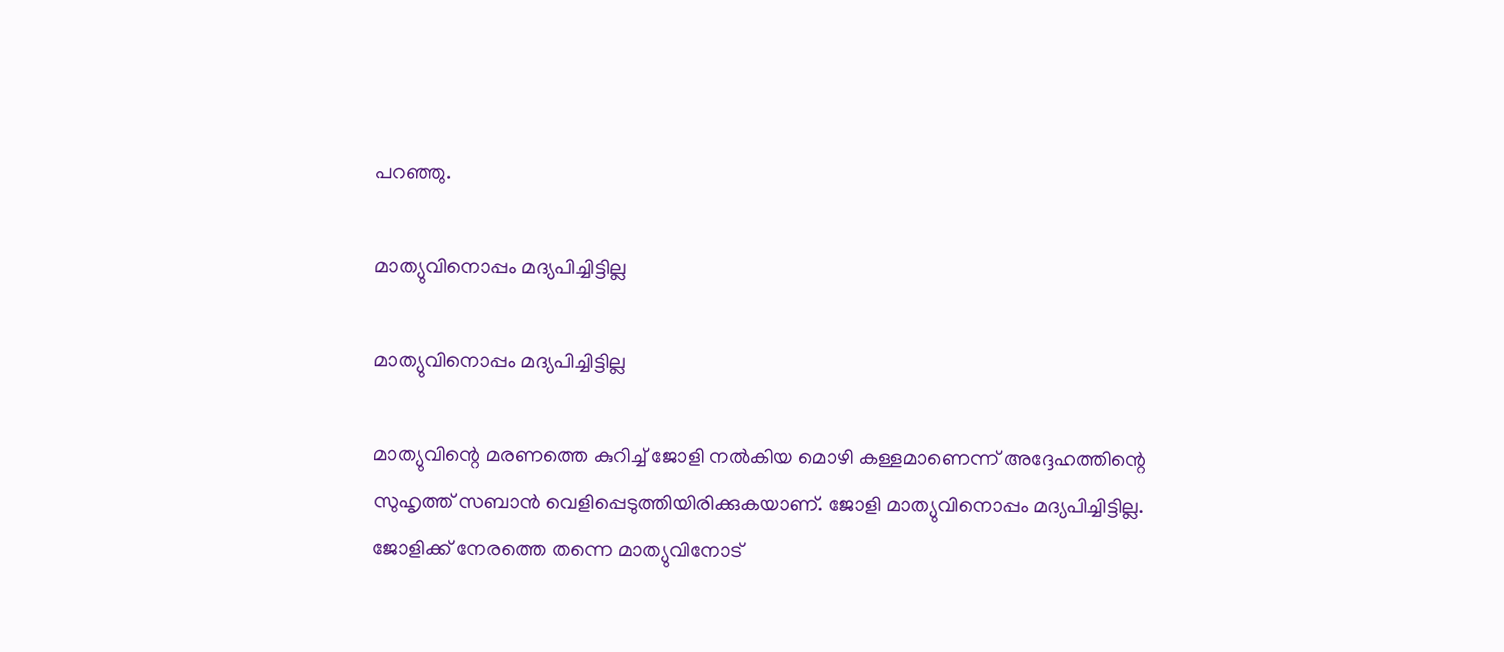പറഞ്ഞു.

മാത്യുവിനൊപ്പം മദ്യപിച്ചിട്ടില്ല

മാത്യുവിനൊപ്പം മദ്യപിച്ചിട്ടില്ല

മാത്യുവിന്റെ മരണത്തെ കുറിച്ച് ജോളി നല്‍കിയ മൊഴി കള്ളമാണെന്ന് അദ്ദേഹത്തിന്റെ സുഹൃത്ത് സബാന്‍ വെളിപ്പെടുത്തിയിരിക്കുകയാണ്. ജോളി മാത്യുവിനൊപ്പം മദ്യപിച്ചിട്ടില്ല. ജോളിക്ക് നേരത്തെ തന്നെ മാത്യുവിനോട്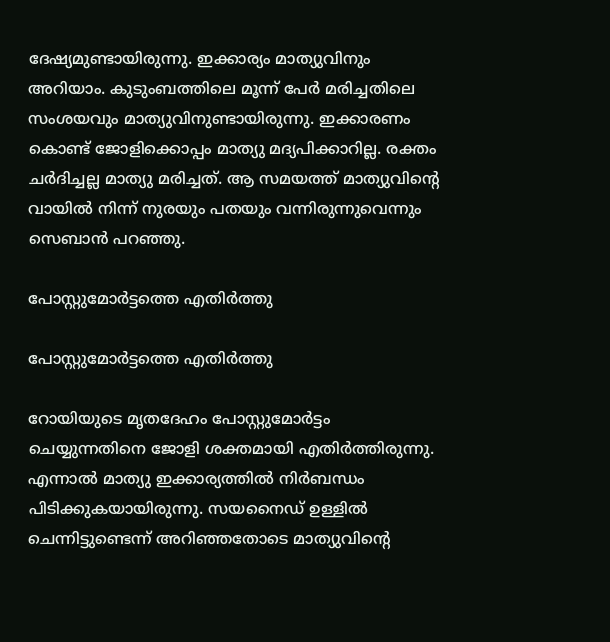ദേഷ്യമുണ്ടായിരുന്നു. ഇക്കാര്യം മാത്യുവിനും അറിയാം. കുടുംബത്തിലെ മൂന്ന് പേര്‍ മരിച്ചതിലെ സംശയവും മാത്യുവിനുണ്ടായിരുന്നു. ഇക്കാരണം കൊണ്ട് ജോളിക്കൊപ്പം മാത്യു മദ്യപിക്കാറില്ല. രക്തം ചര്‍ദിച്ചല്ല മാത്യു മരിച്ചത്. ആ സമയത്ത് മാത്യുവിന്റെ വായില്‍ നിന്ന് നുരയും പതയും വന്നിരുന്നുവെന്നും സെബാന്‍ പറഞ്ഞു.

പോസ്റ്റുമോര്‍ട്ടത്തെ എതിര്‍ത്തു

പോസ്റ്റുമോര്‍ട്ടത്തെ എതിര്‍ത്തു

റോയിയുടെ മൃതദേഹം പോസ്റ്റുമോര്‍ട്ടം ചെയ്യുന്നതിനെ ജോളി ശക്തമായി എതിര്‍ത്തിരുന്നു. എന്നാല്‍ മാത്യു ഇക്കാര്യത്തില്‍ നിര്‍ബന്ധം പിടിക്കുകയായിരുന്നു. സയനൈഡ് ഉള്ളില്‍ ചെന്നിട്ടുണ്ടെന്ന് അറിഞ്ഞതോടെ മാത്യുവിന്റെ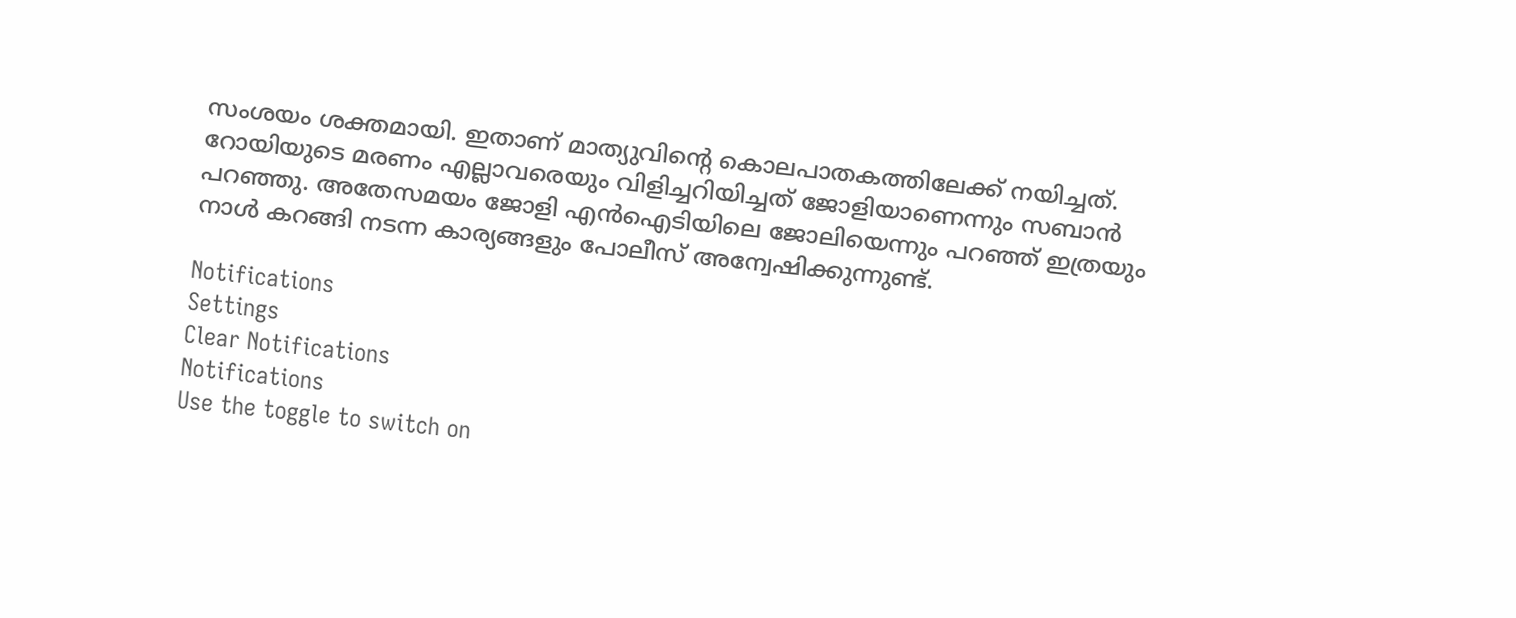സംശയം ശക്തമായി. ഇതാണ് മാത്യുവിന്റെ കൊലപാതകത്തിലേക്ക് നയിച്ചത്. റോയിയുടെ മരണം എല്ലാവരെയും വിളിച്ചറിയിച്ചത് ജോളിയാണെന്നും സബാന്‍ പറഞ്ഞു. അതേസമയം ജോളി എന്‍ഐടിയിലെ ജോലിയെന്നും പറഞ്ഞ് ഇത്രയും നാള്‍ കറങ്ങി നടന്ന കാര്യങ്ങളും പോലീസ് അന്വേഷിക്കുന്നുണ്ട്.

Notifications
Settings
Clear Notifications
Notifications
Use the toggle to switch on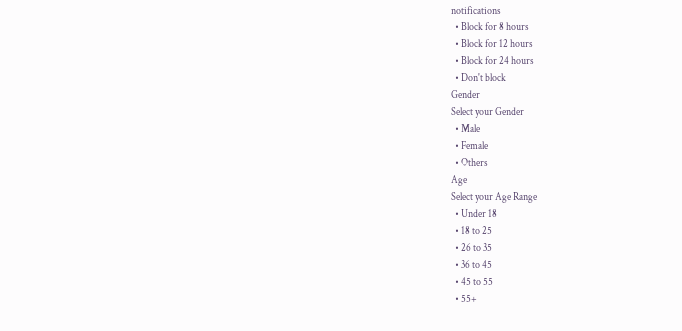notifications
  • Block for 8 hours
  • Block for 12 hours
  • Block for 24 hours
  • Don't block
Gender
Select your Gender
  • Male
  • Female
  • Others
Age
Select your Age Range
  • Under 18
  • 18 to 25
  • 26 to 35
  • 36 to 45
  • 45 to 55
  • 55+